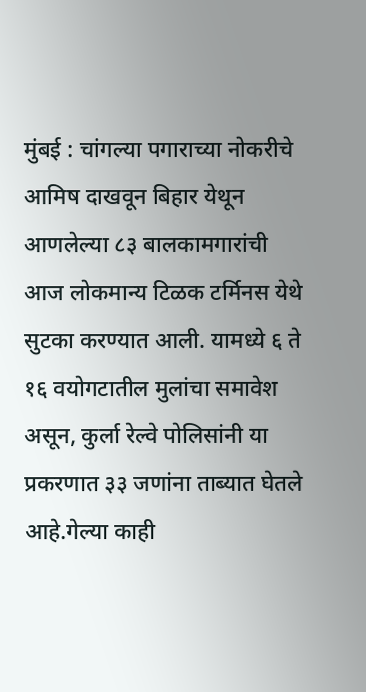मुंबई : चांगल्या पगाराच्या नोकरीचे आमिष दाखवून बिहार येथून आणलेल्या ८३ बालकामगारांची आज लोकमान्य टिळक टर्मिनस येथे सुटका करण्यात आली. यामध्ये ६ ते १६ वयोगटातील मुलांचा समावेश असून, कुर्ला रेल्वे पोलिसांनी या प्रकरणात ३३ जणांना ताब्यात घेतले आहे.गेल्या काही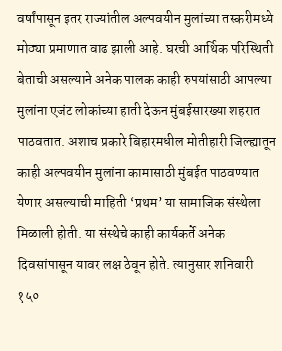वर्षांपासून इतर राज्यांतील अल्पवयीन मुलांच्या तस्करीमध्ये मोठ्या प्रमाणात वाढ झाली आहे. घरची आर्थिक परिस्थिती बेताची असल्याने अनेक पालक काही रुपयांसाठी आपल्या मुलांना एजंट लोकांच्या हाती देऊन मुंबईसारख्या शहरात पाठवतात. अशाच प्रकारे बिहारमधील मोतीहारी जिल्ह्यातून काही अल्पवयीन मुलांना कामासाठी मुंबईत पाठवण्यात येणार असल्याची माहिती ‘प्रथम’ या सामाजिक संस्थेला मिळाली होती. या संस्थेचे काही कार्यकर्ते अनेक दिवसांपासून यावर लक्ष ठेवून होते. त्यानुसार शनिवारी १५०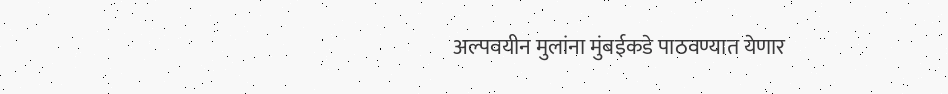अल्पवयीन मुलांना मुंबईकडे पाठवण्यात येणार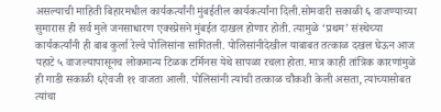असल्याची माहिती बिहारमधील कार्यकर्त्यांनी मुंबईतील कार्यकर्त्यांना दिली.सोमवारी सकाळी ६ वाजण्याच्या सुमारास ही सर्व मुले जनसाधारण एक्स्प्रेसने मुंबईत दाखल होणार होती. त्यामुळे ‘प्रथम’ संस्थेच्या कार्यकर्त्यांनी ही बाब कुर्ला रेल्वे पोलिसांना सांगितली. पोलिसांनीदेखील याबाबत तत्काळ दखल घेऊन आज पहाटे ५ वाजल्यापासूनच लोकमान्य टिळक टर्मिनस येथे सापळा रचला होता. मात्र काही तांत्रिक कारणांमुळे ही गाडी सकाळी ६ऐवजी ११ वाजता आली. पोलिसांनी त्यांची तत्काळ चौकशी केली असता, त्यांच्यासोबत त्यांचा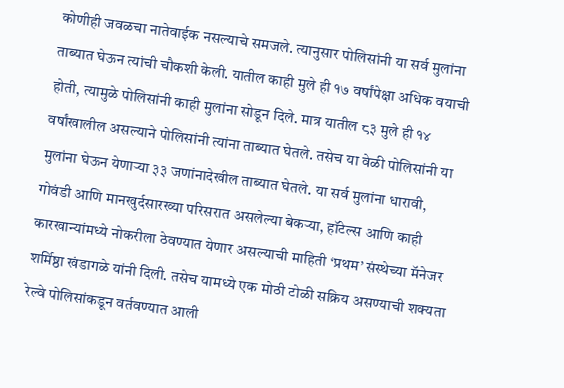कोणीही जवळचा नातेवाईक नसल्याचे समजले. त्यानुसार पोलिसांनी या सर्व मुलांना ताब्यात घेऊन त्यांची चौकशी केली. यातील काही मुले ही १७ वर्षांपेक्षा अधिक वयाची होती, त्यामुळे पोलिसांनी काही मुलांना सोडून दिले. मात्र यातील ८३ मुले ही १४ वर्षांखालील असल्याने पोलिसांनी त्यांना ताब्यात घेतले. तसेच या वेळी पोलिसांनी या मुलांना घेऊन येणाऱ्या ३३ जणांनादेखील ताब्यात घेतले. या सर्व मुलांना धारावी, गोवंडी आणि मानखुर्दसारख्या परिसरात असलेल्या बेकऱ्या, हॉटेल्स आणि काही कारखान्यांमध्ये नोकरीला ठेवण्यात येणार असल्याची माहिती ‘प्रथम’ संस्थेच्या मॅनेजर शर्मिष्ठा खंडागळे यांनी दिली. तसेच यामध्ये एक मोठी टोळी सक्रिय असण्याची शक्यता रेल्वे पोलिसांकडून वर्तवण्यात आली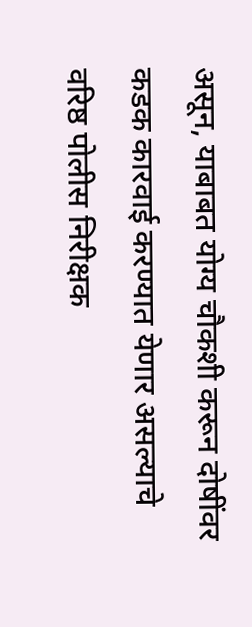असून, याबाबत योग्य चौकशी करून दोषींवर कडक कारवाई करण्यात येणार असल्याचे वरिष्ठ पोलीस निरीक्षक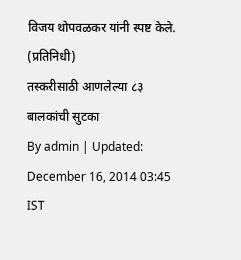विजय थोपवळकर यांनी स्पष्ट केले. (प्रतिनिधी)
तस्करीसाठी आणलेल्या ८३ बालकांची सुटका
By admin | Updated: December 16, 2014 03:45 IST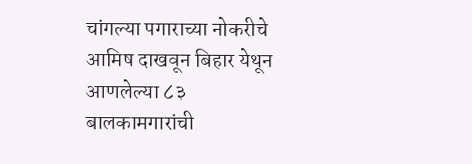चांगल्या पगाराच्या नोकरीचे आमिष दाखवून बिहार येथून आणलेल्या ८३ बालकामगारांची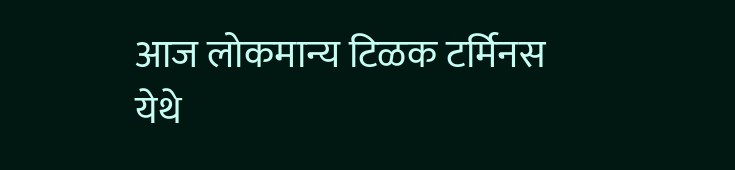आज लोकमान्य टिळक टर्मिनस येथे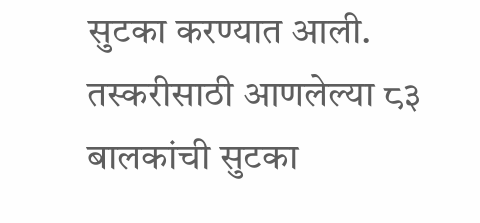सुटका करण्यात आली.
तस्करीसाठी आणलेल्या ८३ बालकांची सुटका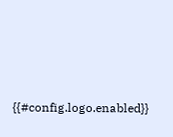{{#config.logo.enabled}}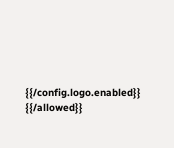{{/config.logo.enabled}}
{{/allowed}}